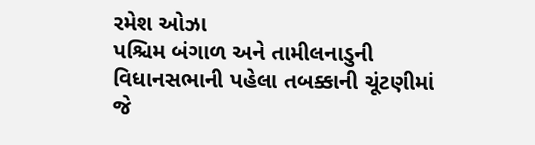રમેશ ઓઝા
પશ્ચિમ બંગાળ અને તામીલનાડુની વિધાનસભાની પહેલા તબક્કાની ચૂંટણીમાં જે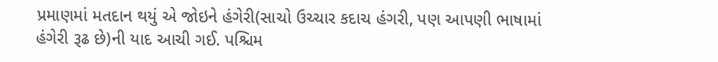પ્રમાણમાં મતદાન થયું એ જોઇને હંગેરી(સાચો ઉચ્ચાર કદાચ હંગરી, પણ આપણી ભાષામાં હંગેરી રૂઢ છે)ની યાદ આચી ગઈ. પશ્ચિમ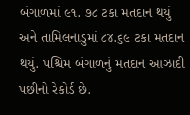બંગાળમાં ૯૧. ૭૮ ટકા મતદાન થયું અને તામિલનાડુમાં ૮૪.૬૯ ટકા મતદાન થયું. પશ્ચિમ બંગાળનું મતદાન આઝાદી પછીનો રેકોર્ડ છે.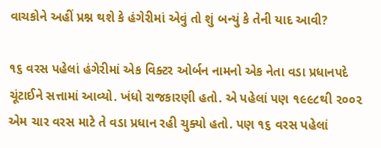વાચકોને અહીં પ્રશ્ન થશે કે હંગેરીમાં એવું તો શું બન્યું કે તેની યાદ આવી?

૧૬ વરસ પહેલાં હંગેરીમાં એક વિક્ટર ઓર્બન નામનો એક નેતા વડા પ્રધાનપદે ચૂંટાઈને સત્તામાં આવ્યો. ખંધો રાજકારણી હતો. એ પહેલાં પણ ૧૯૯૮થી ૨૦૦૨ એમ ચાર વરસ માટે તે વડા પ્રધાન રહી ચુક્યો હતો. પણ ૧૬ વરસ પહેલાં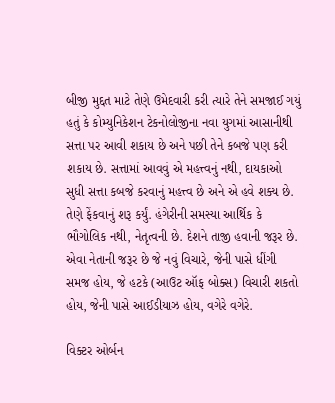બીજી મુદ્દત માટે તેણે ઉમેદવારી કરી ત્યારે તેને સમજાઈ ગયું હતું કે કોમ્યુનિકેશન ટેકનોલોજીના નવા યુગમાં આસાનીથી સત્તા પર આવી શકાય છે અને પછી તેને કબજે પણ કરી શકાય છે. સત્તામાં આવવું એ મહત્ત્વનું નથી, દાયકાઓ સુધી સત્તા કબજે કરવાનું મહત્ત્વ છે અને એ હવે શક્ય છે. તેણે ફેંકવાનું શરૂ કર્યું. હંગેરીની સમસ્યા આર્થિક કે ભૌગોલિક નથી, નેતૃત્વની છે. દેશને તાજી હવાની જરૂર છે. એવા નેતાની જરૂર છે જે નવું વિચારે, જેની પાસે ધીંગી સમજ હોય, જે હટકે (આઉટ ઑફ બોક્સ) વિચારી શકતો હોય, જેની પાસે આઈડીયાઝ હોય, વગેરે વગેરે.

વિક્ટર ઓર્બન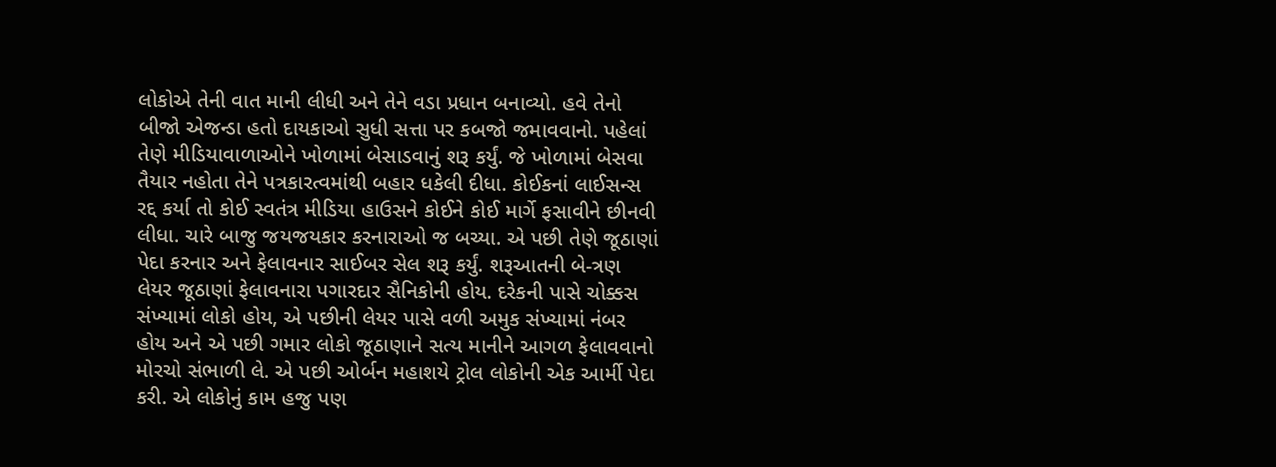લોકોએ તેની વાત માની લીધી અને તેને વડા પ્રધાન બનાવ્યો. હવે તેનો બીજો એજન્ડા હતો દાયકાઓ સુધી સત્તા પર કબજો જમાવવાનો. પહેલાં તેણે મીડિયાવાળાઓને ખોળામાં બેસાડવાનું શરૂ કર્યું. જે ખોળામાં બેસવા તૈયાર નહોતા તેને પત્રકારત્વમાંથી બહાર ધકેલી દીધા. કોઈકનાં લાઈસન્સ રદ્દ કર્યા તો કોઈ સ્વતંત્ર મીડિયા હાઉસને કોઈને કોઈ માર્ગે ફસાવીને છીનવી લીધા. ચારે બાજુ જયજયકાર કરનારાઓ જ બચ્યા. એ પછી તેણે જૂઠાણાં પેદા કરનાર અને ફેલાવનાર સાઈબર સેલ શરૂ કર્યું. શરૂઆતની બે-ત્રણ લેયર જૂઠાણાં ફેલાવનારા પગારદાર સૈનિકોની હોય. દરેકની પાસે ચોક્કસ સંખ્યામાં લોકો હોય, એ પછીની લેયર પાસે વળી અમુક સંખ્યામાં નંબર હોય અને એ પછી ગમાર લોકો જૂઠાણાને સત્ય માનીને આગળ ફેલાવવાનો મોરચો સંભાળી લે. એ પછી ઓર્બન મહાશયે ટ્રોલ લોકોની એક આર્મી પેદા કરી. એ લોકોનું કામ હજુ પણ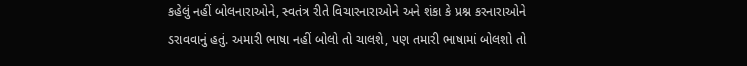કહેલું નહીં બોલનારાઓને, સ્વતંત્ર રીતે વિચારનારાઓને અને શંકા કે પ્રશ્ન કરનારાઓને ડરાવવાનું હતું. અમારી ભાષા નહીં બોલો તો ચાલશે, પણ તમારી ભાષામાં બોલશો તો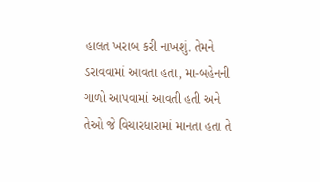હાલત ખરાબ કરી નાખશું. તેમને ડરાવવામાં આવતા હતા, મા-બહેનની ગાળો આપવામાં આવતી હતી અને તેઓ જે વિચારધારામાં માનતા હતા તે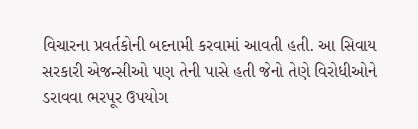વિચારના પ્રવર્તકોની બદનામી કરવામાં આવતી હતી. આ સિવાય સરકારી એજન્સીઓ પણ તેની પાસે હતી જેનો તેણે વિરોધીઓને ડરાવવા ભરપૂર ઉપયોગ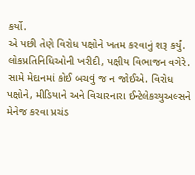કર્યો.
એ પછી તેણે વિરોધ પક્ષોને ખતમ કરવાનું શરૂ કર્યું. લોકપ્રતિનિધિઓની ખરીદી, પક્ષીય વિભાજન વગેરે. સામે મેદાનમાં કોઈ બચવું જ ન જોઈએ. વિરોધ પક્ષોને, મીડિયાને અને વિચારનારા ઈન્ટેલેકચ્યુઅલ્સને મેનેજ કરવા પ્રચંડ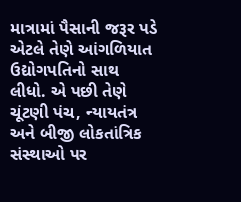માત્રામાં પૈસાની જરૂર પડે એટલે તેણે આંગળિયાત ઉદ્યોગપતિનો સાથ લીધો. એ પછી તેણે ચૂંટણી પંચ, ન્યાયતંત્ર અને બીજી લોકતાંત્રિક સંસ્થાઓ પર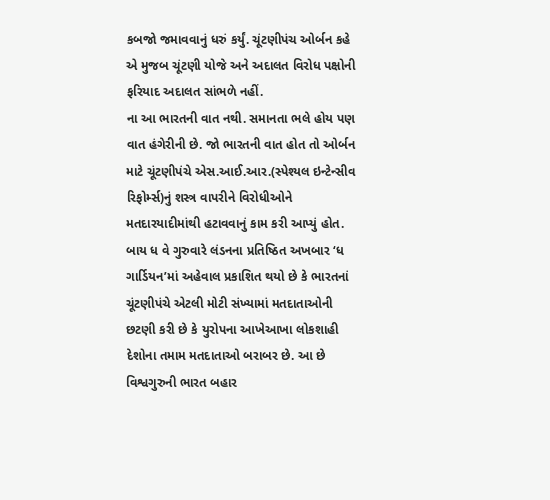કબજો જમાવવાનું ધરું કર્યું. ચૂંટણીપંચ ઓર્બન કહે એ મુજબ ચૂંટણી યોજે અને અદાલત વિરોધ પક્ષોની ફરિયાદ અદાલત સાંભળે નહીં.
ના આ ભારતની વાત નથી. સમાનતા ભલે હોય પણ વાત હંગેરીની છે. જો ભારતની વાત હોત તો ઓર્બન માટે ચૂંટણીપંચે એસ.આઈ.આર.(સ્પેશ્યલ ઇન્ટેન્સીવ રિફોર્મ્સ)નું શસ્ત્ર વાપરીને વિરોધીઓને મતદારયાદીમાંથી હટાવવાનું કામ કરી આપ્યું હોત. બાય ધ વે ગુરુવારે લંડનના પ્રતિષ્ઠિત અખબાર ‘ધ ગાર્ડિયન’માં અહેવાલ પ્રકાશિત થયો છે કે ભારતનાં ચૂંટણીપંચે એટલી મોટી સંખ્યામાં મતદાતાઓની છટણી કરી છે કે યુરોપના આખેઆખા લોકશાહી દેશોના તમામ મતદાતાઓ બરાબર છે. આ છે વિશ્વગુરુની ભારત બહાર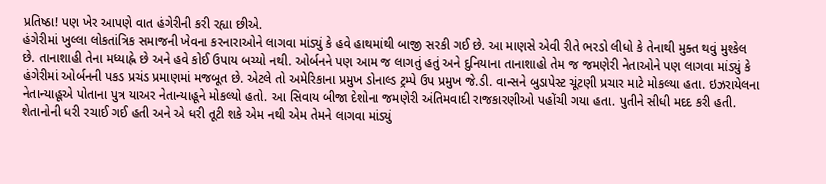પ્રતિષ્ઠા! પણ ખેર આપણે વાત હંગેરીની કરી રહ્યા છીએ.
હંગેરીમાં ખુલ્લા લોકતાંત્રિક સમાજની ખેવના કરનારાઓને લાગવા માંડ્યું કે હવે હાથમાંથી બાજી સરકી ગઈ છે. આ માણસે એવી રીતે ભરડો લીધો કે તેનાથી મુક્ત થવું મુશ્કેલ છે. તાનાશાહી તેના મધ્યાહ્ને છે અને હવે કોઈ ઉપાય બચ્યો નથી. ઓર્બનને પણ આમ જ લાગતું હતું અને દુનિયાના તાનાશાહો તેમ જ જમણેરી નેતાઓને પણ લાગવા માંડ્યું કે હંગેરીમાં ઓર્બનની પકડ પ્રચંડ પ્રમાણમાં મજબૂત છે. એટલે તો અમેરિકાના પ્રમુખ ડોનાલ્ડ ટ્રમ્પે ઉપ પ્રમુખ જે.ડી. વાન્સને બુડાપેસ્ટ ચૂંટણી પ્રચાર માટે મોકલ્યા હતા. ઇઝરાયેલના નેતાન્યાહૂએ પોતાના પુત્ર યાઅર નેતાન્યાહૂને મોકલ્યો હતો. આ સિવાય બીજા દેશોના જમણેરી અંતિમવાદી રાજકારણીઓ પહોંચી ગયા હતા. પુતીને સીધી મદદ કરી હતી. શેતાનોની ધરી રચાઈ ગઈ હતી અને એ ધરી તૂટી શકે એમ નથી એમ તેમને લાગવા માંડ્યું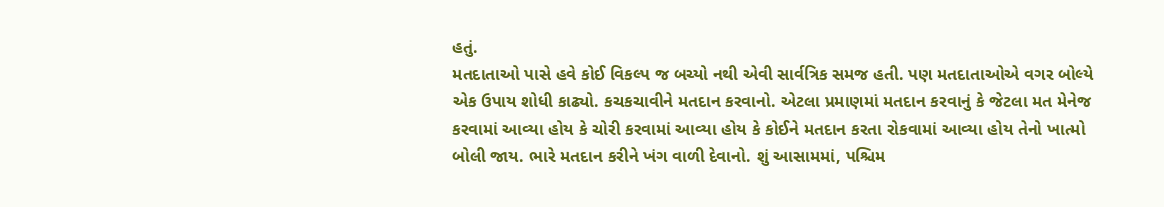હતું.
મતદાતાઓ પાસે હવે કોઈ વિકલ્પ જ બચ્યો નથી એવી સાર્વત્રિક સમજ હતી. પણ મતદાતાઓએ વગર બોલ્યે એક ઉપાય શોધી કાઢ્યો. કચકચાવીને મતદાન કરવાનો. એટલા પ્રમાણમાં મતદાન કરવાનું કે જેટલા મત મેનેજ કરવામાં આવ્યા હોય કે ચોરી કરવામાં આવ્યા હોય કે કોઈને મતદાન કરતા રોકવામાં આવ્યા હોય તેનો ખાત્મો બોલી જાય. ભારે મતદાન કરીને ખંગ વાળી દેવાનો. શું આસામમાં, પશ્ચિમ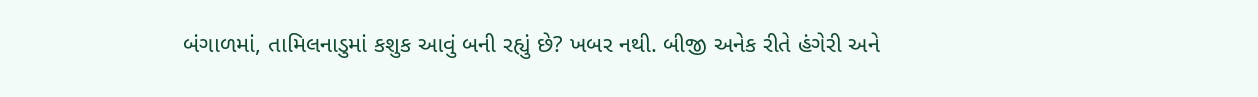બંગાળમાં, તામિલનાડુમાં કશુક આવું બની રહ્યું છે? ખબર નથી. બીજી અનેક રીતે હંગેરી અને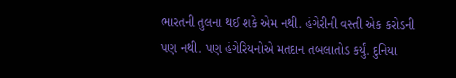ભારતની તુલના થઈ શકે એમ નથી. હંગેરીની વસ્તી એક કરોડની પણ નથી. પણ હંગેરિયનોએ મતદાન તબલાતોડ કર્યું. દુનિયા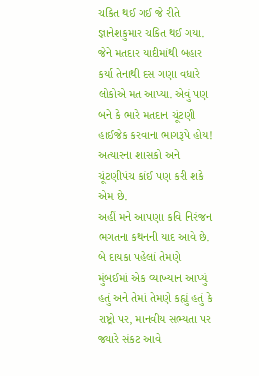ચકિત થઈ ગઈ જે રીતે જ્ઞાનેશકુમાર ચકિત થઈ ગયા. જેને મતદાર યાદીમાંથી બહાર કર્યા તેનાથી દસ ગણા વધારે લોકોએ મત આપ્યા. એવું પણ બને કે ભારે મતદાન ચૂંટણી હાઈજેક કરવાના ભાગરૂપે હોય! અત્યારના શાસકો અને ચૂંટણીપંચ કાંઈ પણ કરી શકે એમ છે.
અહીં મને આપણા કવિ નિરંજન ભગતના કથનની યાદ આવે છે. બે દાયકા પહેલાં તેમણે મુંબઈમાં એક વ્યાખ્યાન આપ્યું હતું અને તેમાં તેમણે કહ્યું હતું કે રાષ્ટ્રો પર, માનવીય સભ્યતા પર જ્યારે સંકટ આવે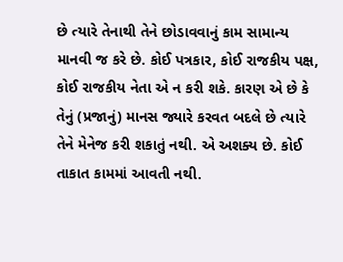છે ત્યારે તેનાથી તેને છોડાવવાનું કામ સામાન્ય માનવી જ કરે છે. કોઈ પત્રકાર, કોઈ રાજકીય પક્ષ, કોઈ રાજકીય નેતા એ ન કરી શકે. કારણ એ છે કે તેનું (પ્રજાનું) માનસ જ્યારે કરવત બદલે છે ત્યારે તેને મેનેજ કરી શકાતું નથી. એ અશક્ય છે. કોઈ તાકાત કામમાં આવતી નથી.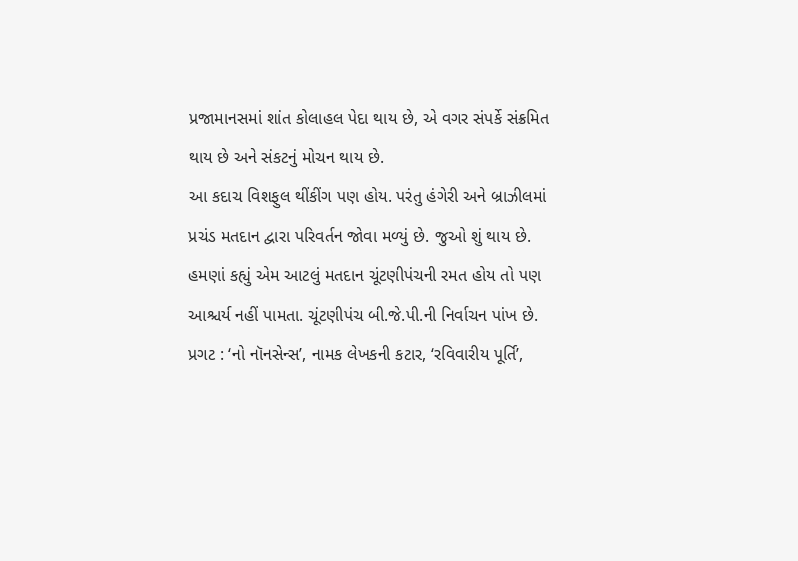પ્રજામાનસમાં શાંત કોલાહલ પેદા થાય છે, એ વગર સંપર્કે સંક્રમિત થાય છે અને સંકટનું મોચન થાય છે.
આ કદાચ વિશફુલ થીંકીંગ પણ હોય. પરંતુ હંગેરી અને બ્રાઝીલમાં પ્રચંડ મતદાન દ્વારા પરિવર્તન જોવા મળ્યું છે. જુઓ શું થાય છે. હમણાં કહ્યું એમ આટલું મતદાન ચૂંટણીપંચની રમત હોય તો પણ આશ્ચર્ય નહીં પામતા. ચૂંટણીપંચ બી.જે.પી.ની નિર્વાચન પાંખ છે.
પ્રગટ : ‘નો નૉનસેન્સ’, નામક લેખકની કટાર, ‘રવિવારીય પૂર્તિ’,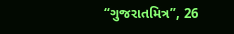“ગુજરાતમિત્ર”, 26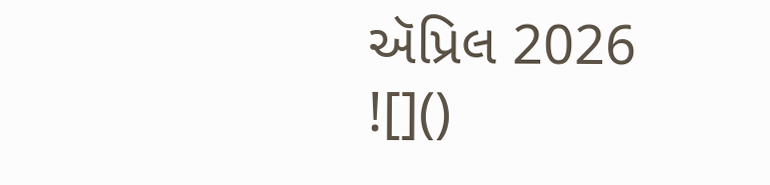ઍપ્રિલ 2026
![]()